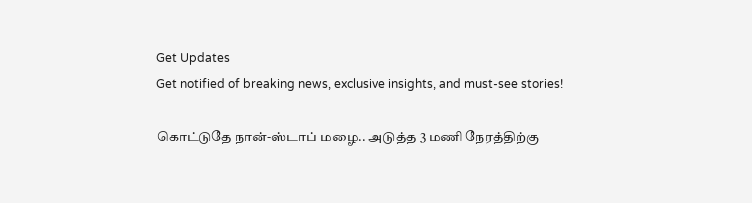Get Updates
Get notified of breaking news, exclusive insights, and must-see stories!

கொட்டுதே நான்-ஸ்டாப் மழை.. அடுத்த 3 மணி நேரத்திற்கு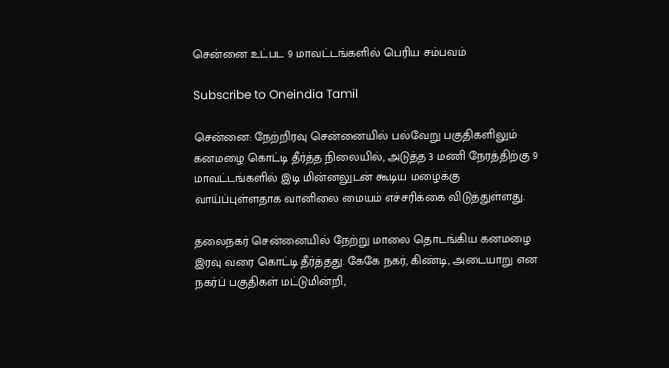சென்னை உட்பட 9 மாவட்டங்களில் பெரிய சம்பவம்

Subscribe to Oneindia Tamil

சென்னை: நேற்றிரவு சென்னையில் பல்வேறு பகுதிகளிலும் கனமழை கொட்டி தீர்த்த நிலையில், அடுத்த 3 மணி நேரத்திற்கு 9 மாவட்டங்களில் இடி மின்னலுடன் கூடிய மழைக்கு வாய்ப்புள்ளதாக வானிலை மையம் எச்சரிக்கை விடுத்துள்ளது.

தலைநகர் சென்னையில் நேற்று மாலை தொடங்கிய கனமழை இரவு வரை கொட்டி தீர்த்தது. கேகே நகர், கிண்டி, அடையாறு என நகர்ப் பகுதிகள் மட்டுமின்றி,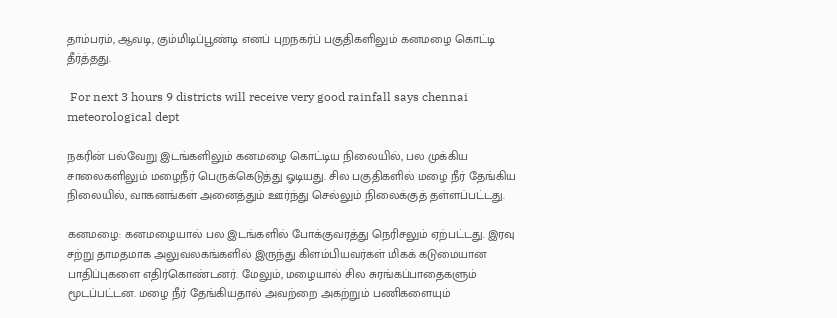தாம்பரம், ஆவடி, கும்மிடிப்பூண்டி எனப் புறநகர்ப் பகுதிகளிலும் கனமழை கொட்டி தீர்த்தது.

 For next 3 hours 9 districts will receive very good rainfall says chennai meteorological dept

நகரின் பல்வேறு இடங்களிலும் கனமழை கொட்டிய நிலையில், பல முக்கிய சாலைகளிலும் மழைநீர் பெருக்கெடுத்து ஓடியது. சில பகுதிகளில் மழை நீர் தேங்கிய நிலையில், வாகனங்கள் அனைத்தும் ஊர்ந்து செல்லும் நிலைக்குத் தள்ளப்பட்டது.

கனமழை: கனமழையால் பல இடங்களில் போக்குவரத்து நெரிசலும் ஏற்பட்டது. இரவு சற்று தாமதமாக அலுவலகங்களில் இருந்து கிளம்பியவர்கள் மிகக் கடுமையான பாதிப்புகளை எதிர்கொண்டனர். மேலும், மழையால் சில சுரங்கப்பாதைகளும் மூடப்பட்டன. மழை நீர் தேங்கியதால் அவற்றை அகற்றும் பணிகளையும்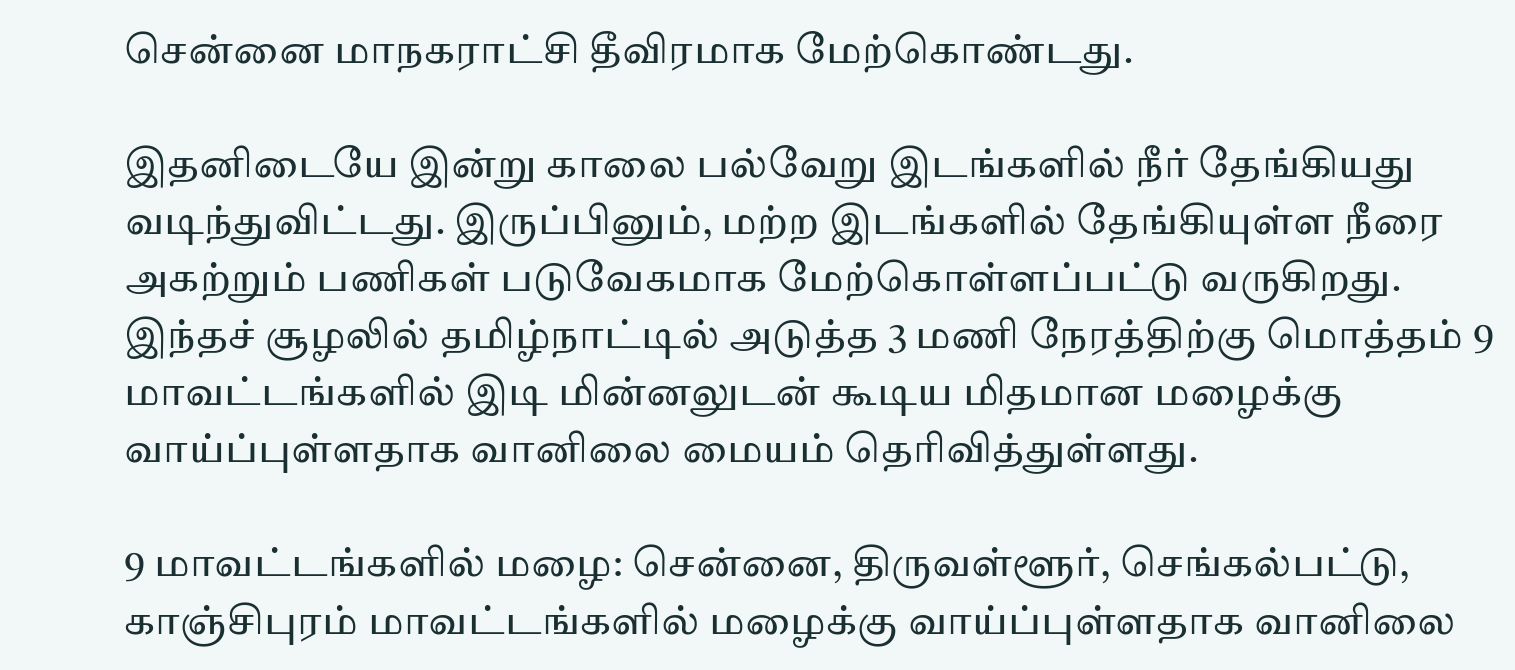சென்னை மாநகராட்சி தீவிரமாக மேற்கொண்டது.

இதனிடையே இன்று காலை பல்வேறு இடங்களில் நீர் தேங்கியது வடிந்துவிட்டது. இருப்பினும், மற்ற இடங்களில் தேங்கியுள்ள நீரை அகற்றும் பணிகள் படுவேகமாக மேற்கொள்ளப்பட்டு வருகிறது. இந்தச் சூழலில் தமிழ்நாட்டில் அடுத்த 3 மணி நேரத்திற்கு மொத்தம் 9 மாவட்டங்களில் இடி மின்னலுடன் கூடிய மிதமான மழைக்கு வாய்ப்புள்ளதாக வானிலை மையம் தெரிவித்துள்ளது.

9 மாவட்டங்களில் மழை: சென்னை, திருவள்ளூர், செங்கல்பட்டு, காஞ்சிபுரம் மாவட்டங்களில் மழைக்கு வாய்ப்புள்ளதாக வானிலை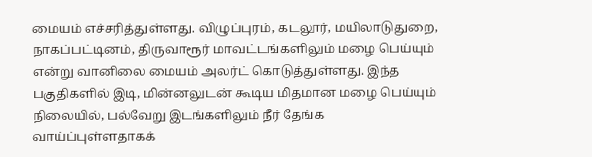மையம் எச்சரித்துள்ளது. விழுப்புரம், கடலூர், மயிலாடுதுறை, நாகப்பட்டினம், திருவாரூர் மாவட்டங்களிலும் மழை பெய்யும் என்று வானிலை மையம் அலர்ட் கொடுத்துள்ளது. இந்த பகுதிகளில் இடி, மின்னலுடன் கூடிய மிதமான மழை பெய்யும் நிலையில், பல்வேறு இடங்களிலும் நீர் தேங்க வாய்ப்புள்ளதாகக்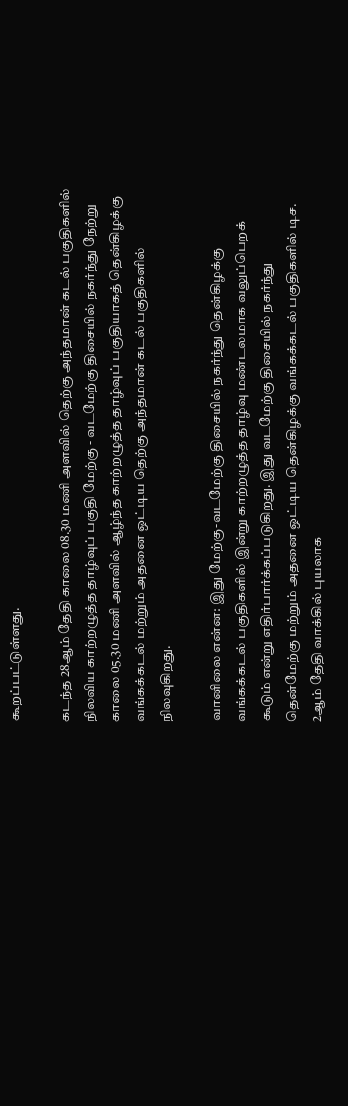கூறப்பட்டுள்ளது.

கடந்த 28ஆம் தேதி காலை 08.30 மணி அளவில் தெற்கு அந்தமான் கடல் பகுதிகளில் நிலவிய காற்றழுத்த தாழ்வுப் பகுதி மேற்கு - வடமேற்கு திசையில் நகர்ந்து நேற்று காலை 05.30 மணி அளவில் ஆழ்ந்த காற்றழுத்த தாழ்வுப் பகுதியாகத் தென்கிழக்கு வங்கக்கடல் மற்றும் அதனை ஒட்டிய தெற்கு அந்தமான் கடல் பகுதிகளில் நிலவுகிறது.

வானிலை என்ன: இது மேற்கு-வடமேற்கு திசையில் நகர்ந்து தென்கிழக்கு வங்கக்கடல் பகுதிகளில் இன்று காற்றழுத்த தாழ்வு மண்டலமாக வலுப்பெறக் கூடும் என்று எதிர்பார்க்கப்படுகிறது. இது வடமேற்கு திசையில் நகர்ந்து தென்மேற்கு மற்றும் அதனை ஒட்டிய தென்கிழக்கு வங்கக்கடல் பகுதிகளில் டிச. 2ஆம் தேதி வாக்கில் புயலாக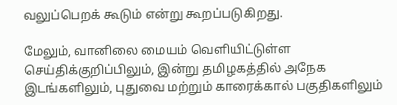வலுப்பெறக் கூடும் என்று கூறப்படுகிறது.

மேலும், வானிலை மையம் வெளியிட்டுள்ள செய்திக்குறிப்பிலும், இன்று தமிழகத்தில் அநேக இடங்களிலும், புதுவை மற்றும் காரைக்கால் பகுதிகளிலும்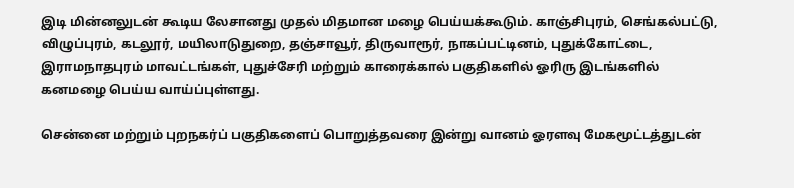இடி மின்னலுடன் கூடிய லேசானது முதல் மிதமான மழை பெய்யக்கூடும். காஞ்சிபுரம், செங்கல்பட்டு, விழுப்புரம், கடலூர், மயிலாடுதுறை, தஞ்சாவூர், திருவாரூர், நாகப்பட்டினம், புதுக்கோட்டை, இராமநாதபுரம் மாவட்டங்கள், புதுச்சேரி மற்றும் காரைக்கால் பகுதிகளில் ஓரிரு இடங்களில் கனமழை பெய்ய வாய்ப்புள்ளது.

சென்னை மற்றும் புறநகர்ப் பகுதிகளைப் பொறுத்தவரை இன்று வானம் ஓரளவு மேகமூட்டத்துடன்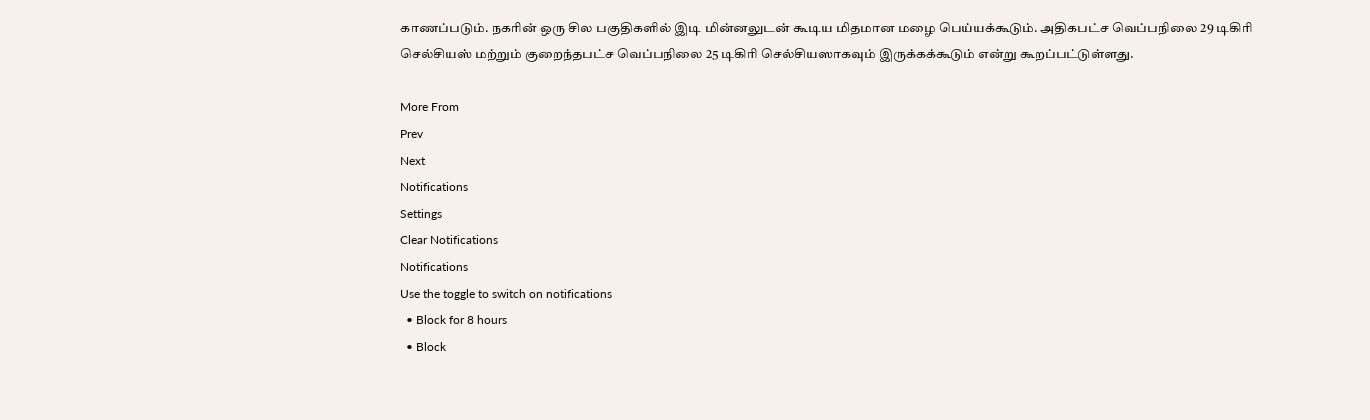காணப்படும். நகரின் ஒரு சில பகுதிகளில் இடி மின்னலுடன் கூடிய மிதமான மழை பெய்யக்கூடும். அதிகபட்ச வெப்பநிலை 29 டிகிரி செல்சியஸ் மற்றும் குறைந்தபட்ச வெப்பநிலை 25 டிகிரி செல்சியஸாகவும் இருக்கக்கூடும் என்று கூறப்பட்டுள்ளது.

More From
Prev
Next
Notifications
Settings
Clear Notifications
Notifications
Use the toggle to switch on notifications
  • Block for 8 hours
  • Block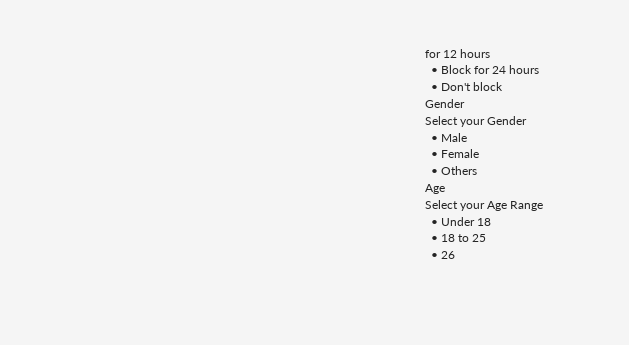for 12 hours
  • Block for 24 hours
  • Don't block
Gender
Select your Gender
  • Male
  • Female
  • Others
Age
Select your Age Range
  • Under 18
  • 18 to 25
  • 26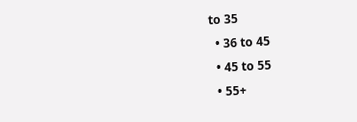to 35
  • 36 to 45
  • 45 to 55
  • 55+